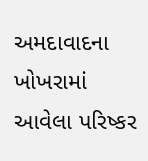અમદાવાદના ખોખરામાં આવેલા પરિષ્કર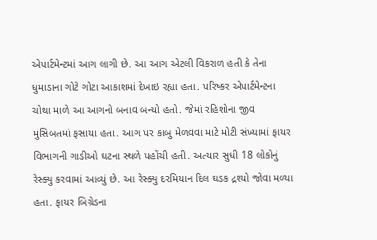એપાર્ટમેન્ટમાં આગ લાગી છે. આ આગ એટલી વિકરાળ હતી કે તેના ધુમાડાના ગોટે ગોટા આકાશમાં દેખાઇ રહ્યા હતા. પરિષ્કર એપાર્ટમેન્ટના ચોથા માળે આ આગનો બનાવ બન્યો હતો. જેમાં રહિશોના જીવ મુસિબતમાં ફસાયા હતા. આગ પર કાબુ મેળવવા માટે મોટી સંખ્યામાં ફાયર વિભાગની ગાડીઓ ઘટના સ્થળે પહોંચી હતી. અત્યાર સુધી 18 લોકોનું રેસ્ક્યુ કરવામાં આવ્યું છે. આ રેસ્ક્યુ દરમિયાન દિલ ઘડક દ્રશ્યો જોવા મળ્યા હતા. ફાયર બિગ્રેડના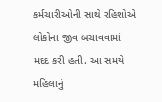કર્મચારીઓની સાથે રહિશોએ લોકોના જીવ બચાવવામાં મદદ કરી હતી. આ સમયે મહિલાનું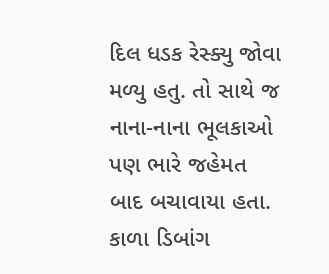દિલ ધડક રેસ્ક્યુ જોવા મળ્યુ હતુ. તો સાથે જ નાના-નાના ભૂલકાઓ પણ ભારે જહેમત બાદ બચાવાયા હતા. કાળા ડિબાંગ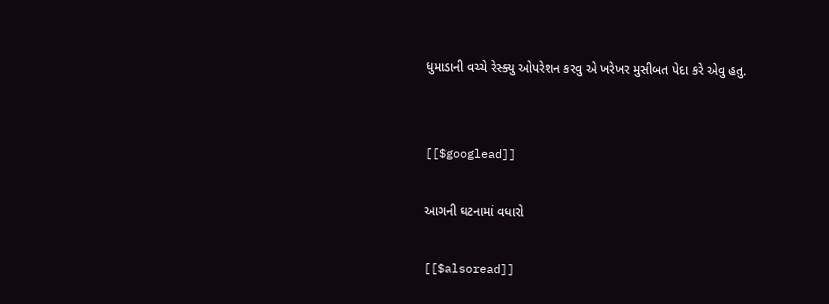ધુમાડાની વચ્ચે રેસ્ક્યુ ઓપરેશન કરવુ એ ખરેખર મુસીબત પેદા કરે એવુ હતુ.


[[$googlead]]

આગની ઘટનામાં વધારો

[[$alsoread]]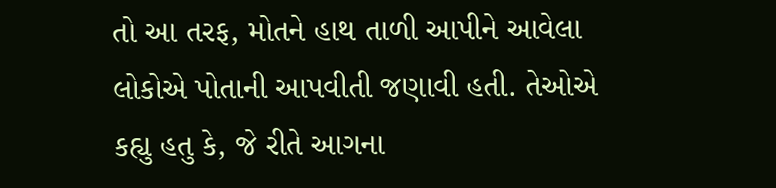તો આ તરફ, મોતને હાથ તાળી આપીને આવેલા લોકોએ પોતાની આપવીતી જણાવી હતી. તેઓએ કહ્યુ હતુ કે, જે રીતે આગના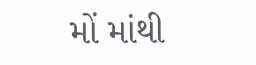મોં માંથી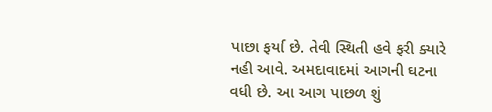પાછા ફર્યા છે. તેવી સ્થિતી હવે ફરી ક્યારે નહી આવે. અમદાવાદમાં આગની ઘટના વધી છે. આ આગ પાછળ શું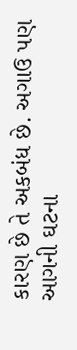કારણ છે તે અકબંધ છે. અગાઉ પણ આગની ઘટના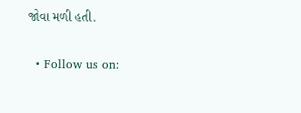જોવા મળી હતી.

  • Follow us on: